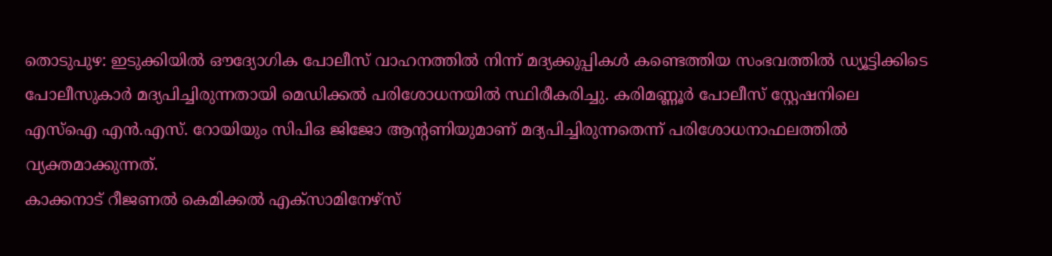തൊടുപുഴ: ഇടുക്കിയിൽ ഔദ്യോഗിക പോലീസ് വാഹനത്തിൽ നിന്ന് മദ്യക്കുപ്പികൾ കണ്ടെത്തിയ സംഭവത്തിൽ ഡ്യൂട്ടിക്കിടെ പോലീസുകാർ മദ്യപിച്ചിരുന്നതായി മെഡിക്കൽ പരിശോധനയിൽ സ്ഥിരീകരിച്ചു. കരിമണ്ണൂർ പോലീസ് സ്റ്റേഷനിലെ എസ്ഐ എൻ.എസ്. റോയിയും സിപിഒ ജിജോ ആന്റണിയുമാണ് മദ്യപിച്ചിരുന്നതെന്ന് പരിശോധനാഫലത്തിൽ വ്യക്തമാക്കുന്നത്.
കാക്കനാട് റീജണൽ കെമിക്കൽ എക്സാമിനേഴ്സ്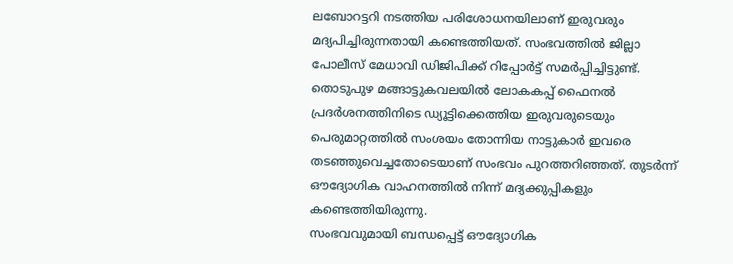ലബോറട്ടറി നടത്തിയ പരിശോധനയിലാണ് ഇരുവരും മദ്യപിച്ചിരുന്നതായി കണ്ടെത്തിയത്. സംഭവത്തിൽ ജില്ലാ പോലീസ് മേധാവി ഡിജിപിക്ക് റിപ്പോർട്ട് സമർപ്പിച്ചിട്ടുണ്ട്.
തൊടുപുഴ മങ്ങാട്ടുകവലയിൽ ലോകകപ്പ് ഫൈനൽ പ്രദർശനത്തിനിടെ ഡ്യൂട്ടിക്കെത്തിയ ഇരുവരുടെയും പെരുമാറ്റത്തിൽ സംശയം തോന്നിയ നാട്ടുകാർ ഇവരെ തടഞ്ഞുവെച്ചതോടെയാണ് സംഭവം പുറത്തറിഞ്ഞത്. തുടർന്ന് ഔദ്യോഗിക വാഹനത്തിൽ നിന്ന് മദ്യക്കുപ്പികളും കണ്ടെത്തിയിരുന്നു.
സംഭവവുമായി ബന്ധപ്പെട്ട് ഔദ്യോഗിക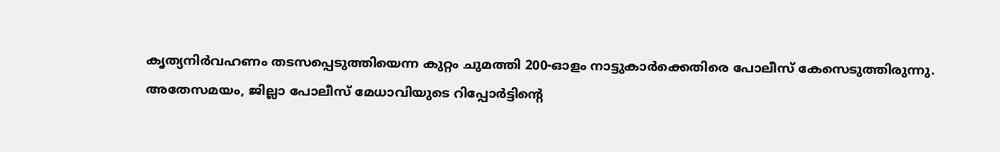കൃത്യനിർവഹണം തടസപ്പെടുത്തിയെന്ന കുറ്റം ചുമത്തി 200-ഓളം നാട്ടുകാർക്കെതിരെ പോലീസ് കേസെടുത്തിരുന്നു.
അതേസമയം, ജില്ലാ പോലീസ് മേധാവിയുടെ റിപ്പോർട്ടിന്റെ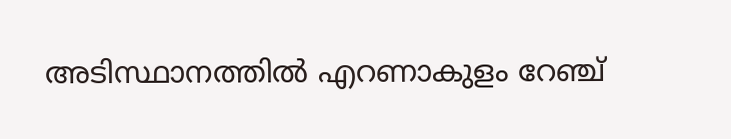അടിസ്ഥാനത്തിൽ എറണാകുളം റേഞ്ച്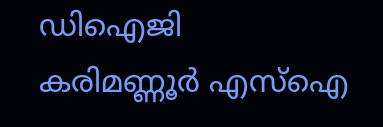ഡിഐജി കരിമണ്ണൂർ എസ്ഐ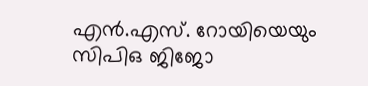എൻ.എസ്. റോയിയെയും സിപിഒ ജിജോ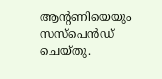ആന്റണിയെയും സസ്പെൻഡ് ചെയ്തു.